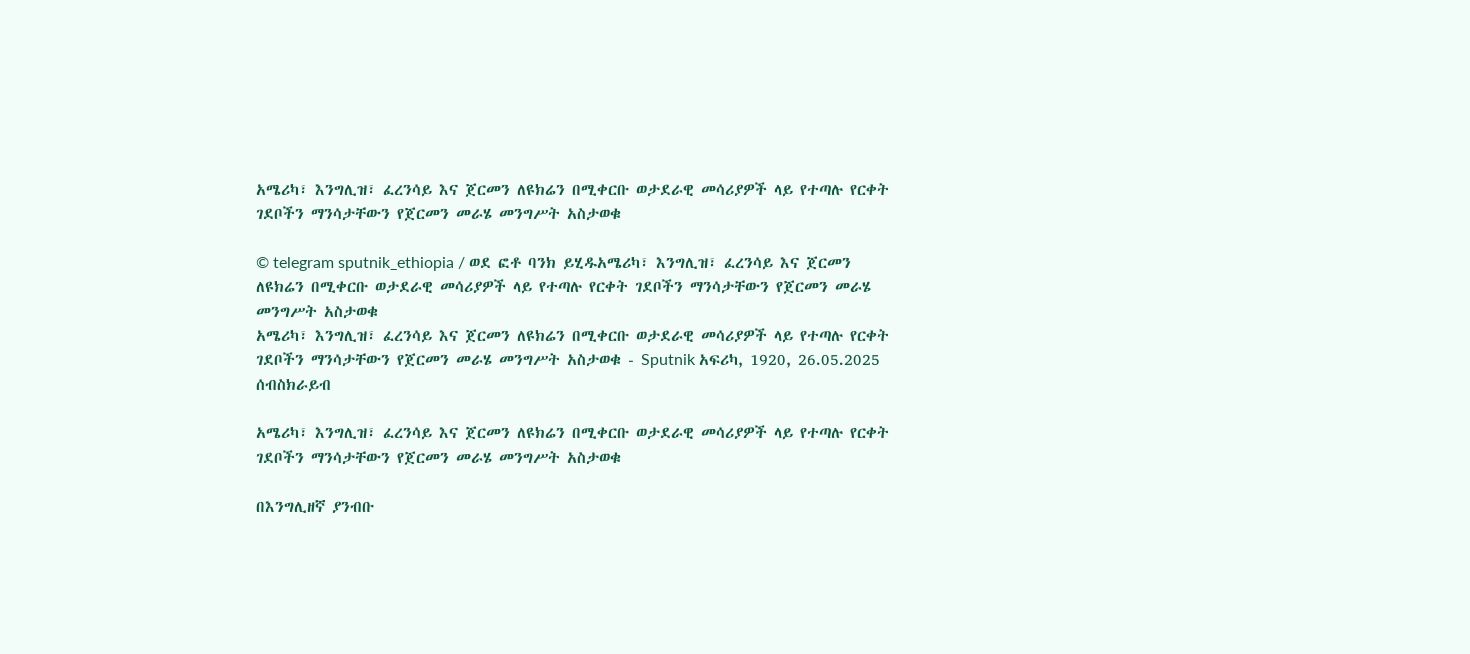አሜሪካ፣ እንግሊዝ፣ ፈረንሳይ እና ጀርመን ለዩክሬን በሚቀርቡ ወታደራዊ መሳሪያዎች ላይ የተጣሉ የርቀት ገደቦችን ማንሳታቸውን የጀርመን መራሄ መንግሥት አስታወቁ

© telegram sputnik_ethiopia / ወደ ፎቶ ባንክ ይሂዱአሜሪካ፣ እንግሊዝ፣ ፈረንሳይ እና ጀርመን ለዩክሬን በሚቀርቡ ወታደራዊ መሳሪያዎች ላይ የተጣሉ የርቀት ገደቦችን ማንሳታቸውን የጀርመን መራሄ መንግሥት አስታወቁ
አሜሪካ፣ እንግሊዝ፣ ፈረንሳይ እና ጀርመን ለዩክሬን በሚቀርቡ ወታደራዊ መሳሪያዎች ላይ የተጣሉ የርቀት ገደቦችን ማንሳታቸውን የጀርመን መራሄ መንግሥት አስታወቁ - Sputnik አፍሪካ, 1920, 26.05.2025
ሰብስክራይብ

አሜሪካ፣ እንግሊዝ፣ ፈረንሳይ እና ጀርመን ለዩክሬን በሚቀርቡ ወታደራዊ መሳሪያዎች ላይ የተጣሉ የርቀት ገደቦችን ማንሳታቸውን የጀርመን መራሄ መንግሥት አስታወቁ

በእንግሊዘኛ ያንብቡ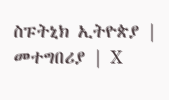ስፑትኒክ ኢትዮጵያ | መተግበሪያ | X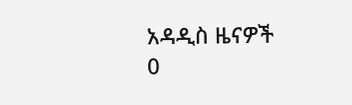አዳዲስ ዜናዎች
0